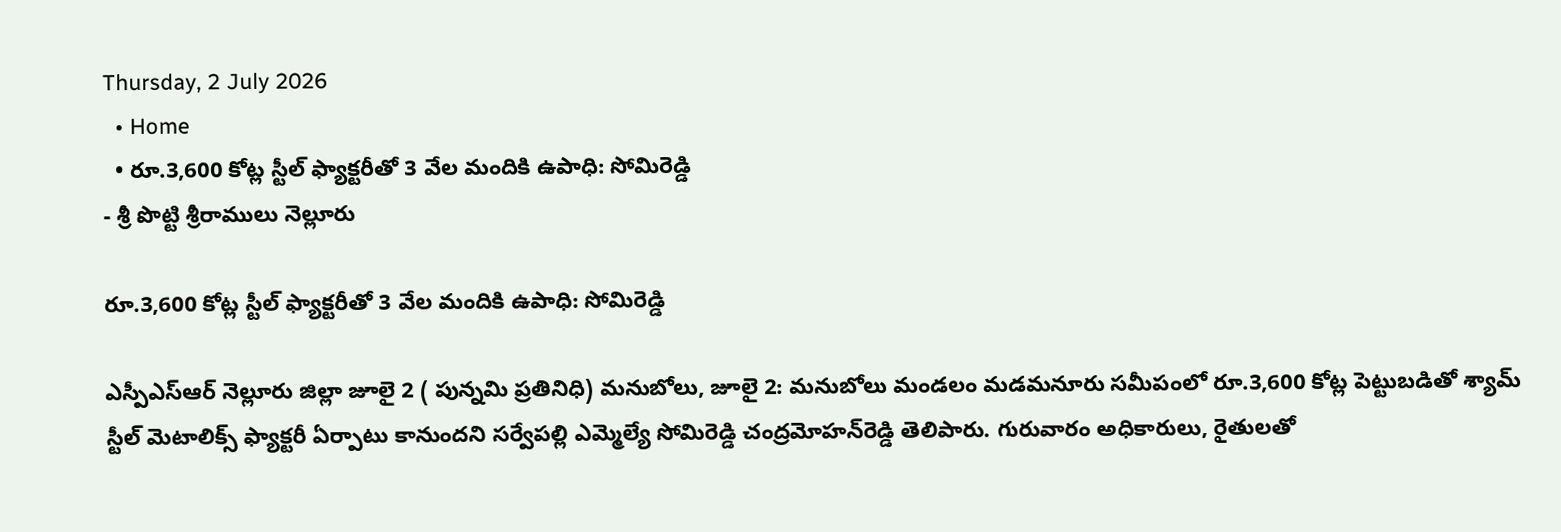Thursday, 2 July 2026
  • Home
  • రూ.3,600 కోట్ల స్టీల్ ఫ్యాక్టరీతో 3 వేల మందికి ఉపాధి: సోమిరెడ్డి
- శ్రీ పొట్టి శ్రీరాములు నెల్లూరు

రూ.3,600 కోట్ల స్టీల్ ఫ్యాక్టరీతో 3 వేల మందికి ఉపాధి: సోమిరెడ్డి

ఎస్పీఎస్ఆర్ నెల్లూరు జిల్లా జూలై 2 ( పున్నమి ప్రతినిధి) మనుబోలు, జూలై 2: మనుబోలు మండలం మడమనూరు సమీపంలో రూ.3,600 కోట్ల పెట్టుబడితో శ్యామ్ స్టీల్ మెటాలిక్స్ ఫ్యాక్టరీ ఏర్పాటు కానుందని సర్వేపల్లి ఎమ్మెల్యే సోమిరెడ్డి చంద్రమోహన్‌రెడ్డి తెలిపారు. గురువారం అధికారులు, రైతులతో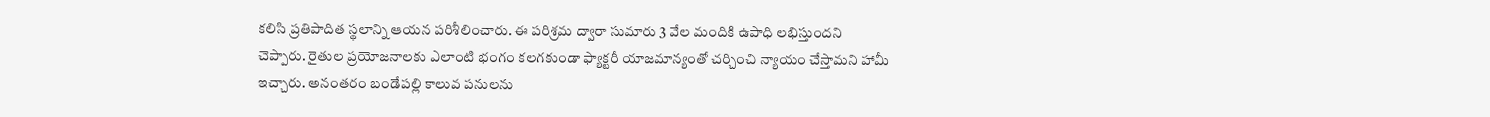కలిసి ప్రతిపాదిత స్థలాన్ని ఆయన పరిశీలించారు. ఈ పరిశ్రమ ద్వారా సుమారు 3 వేల మందికి ఉపాధి లభిస్తుందని చెప్పారు. రైతుల ప్రయోజనాలకు ఎలాంటి భంగం కలగకుండా ఫ్యాక్టరీ యాజమాన్యంతో చర్చించి న్యాయం చేస్తామని హామీ ఇచ్చారు. అనంతరం బండేపల్లి కాలువ పనులను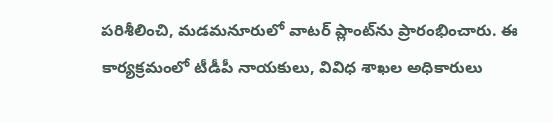పరిశీలించి, మడమనూరులో వాటర్ ప్లాంట్‌ను ప్రారంభించారు. ఈ కార్యక్రమంలో టీడీపీ నాయకులు, వివిధ శాఖల అధికారులు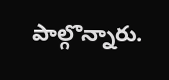పాల్గొన్నారు.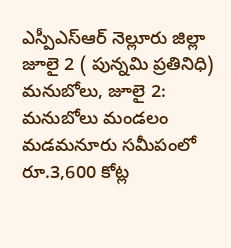ఎస్పీఎస్ఆర్ నెల్లూరు జిల్లా జూలై 2 ( పున్నమి ప్రతినిధి)
మనుబోలు, జూలై 2: మనుబోలు మండలం మడమనూరు సమీపంలో రూ.3,600 కోట్ల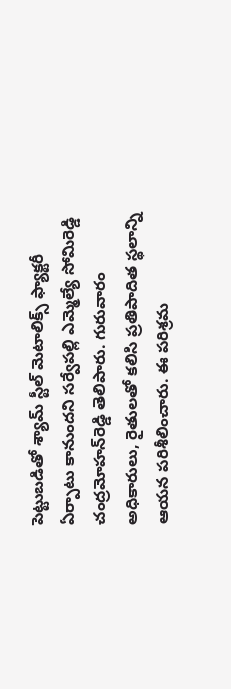పెట్టుబడితో శ్యామ్ స్టీల్ మెటాలిక్స్ ఫ్యాక్టరీ ఏర్పాటు కానుందని సర్వేపల్లి ఎమ్మెల్యే సోమిరెడ్డి చంద్రమోహన్‌రెడ్డి తెలిపారు. గురువారం అధికారులు, రైతులతో కలిసి ప్రతిపాదిత స్థలాన్ని ఆయన పరిశీలించారు. ఈ పరిశ్రమ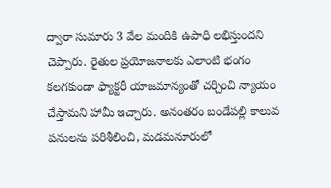ద్వారా సుమారు 3 వేల మందికి ఉపాధి లభిస్తుందని చెప్పారు. రైతుల ప్రయోజనాలకు ఎలాంటి భంగం కలగకుండా ఫ్యాక్టరీ యాజమాన్యంతో చర్చించి న్యాయం చేస్తామని హామీ ఇచ్చారు. అనంతరం బండేపల్లి కాలువ పనులను పరిశీలించి, మడమనూరులో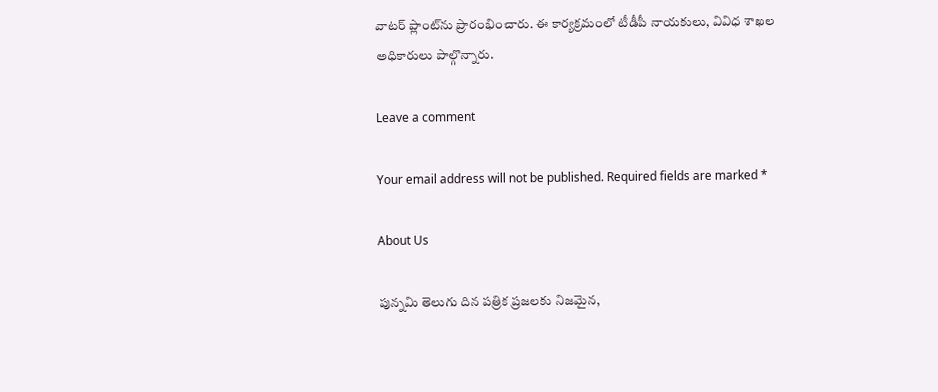వాటర్ ప్లాంట్‌ను ప్రారంభించారు. ఈ కార్యక్రమంలో టీడీపీ నాయకులు, వివిధ శాఖల అధికారులు పాల్గొన్నారు.

Leave a comment

Your email address will not be published. Required fields are marked *

About Us

పున్నమి తెలుగు దిన పత్రిక ప్రజలకు నిజమైన,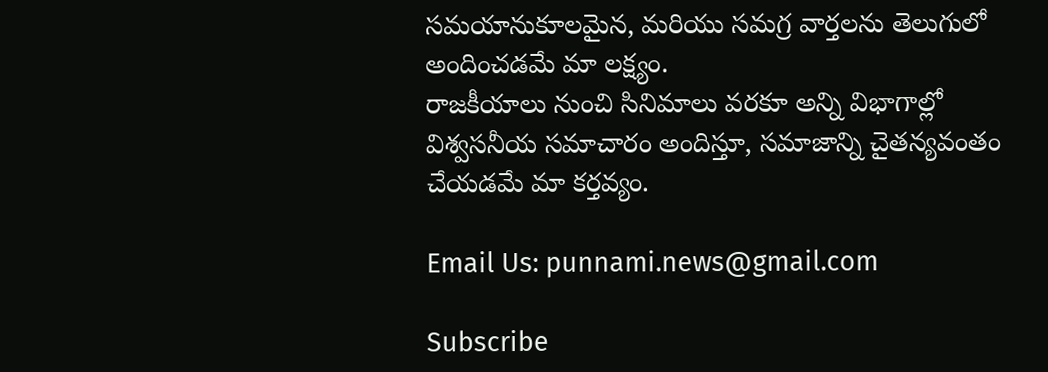సమయానుకూలమైన, మరియు సమగ్ర వార్తలను తెలుగులో అందించడమే మా లక్ష్యం.
రాజకీయాలు నుంచి సినిమాలు వరకూ అన్ని విభాగాల్లో విశ్వసనీయ సమాచారం అందిస్తూ, సమాజాన్ని చైతన్యవంతం చేయడమే మా కర్తవ్యం.

Email Us: punnami.news@gmail.com

Subscribe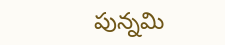పున్నమి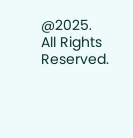@2025. All Rights Reserved.